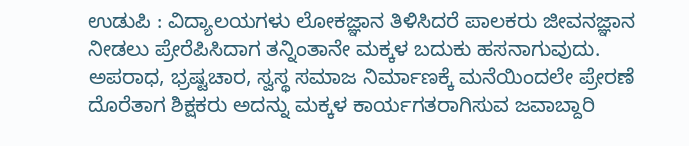ಉಡುಪಿ : ವಿದ್ಯಾಲಯಗಳು ಲೋಕಜ್ಞಾನ ತಿಳಿಸಿದರೆ ಪಾಲಕರು ಜೀವನಜ್ಞಾನ ನೀಡಲು ಪ್ರೇರೆಪಿಸಿದಾಗ ತನ್ನಿಂತಾನೇ ಮಕ್ಕಳ ಬದುಕು ಹಸನಾಗುವುದು. ಅಪರಾಧ, ಭ್ರಷ್ಟಚಾರ, ಸ್ವಸ್ಥ ಸಮಾಜ ನಿರ್ಮಾಣಕ್ಕೆ ಮನೆಯಿಂದಲೇ ಪ್ರೇರಣೆ ದೊರೆತಾಗ ಶಿಕ್ಷಕರು ಅದನ್ನು ಮಕ್ಕಳ ಕಾರ್ಯಗತರಾಗಿಸುವ ಜವಾಬ್ದಾರಿ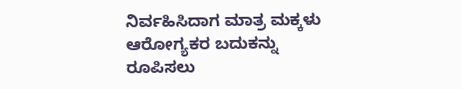ನಿರ್ವಹಿಸಿದಾಗ ಮಾತ್ರ ಮಕ್ಕಳು ಆರೋಗ್ಯಕರ ಬದುಕನ್ನು ರೂಪಿಸಲು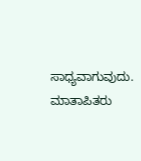ಸಾಧ್ಯವಾಗುವುದು. ಮಾತಾಪಿತರು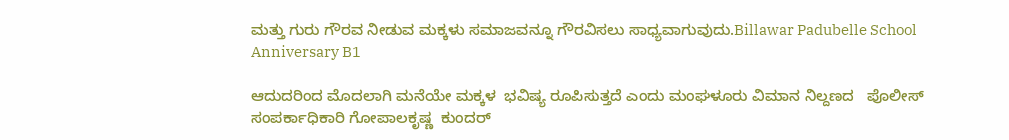ಮತ್ತು ಗುರು ಗೌರವ ನೀಡುವ ಮಕ್ಕಳು ಸಮಾಜವನ್ನೂ ಗೌರವಿಸಲು ಸಾಧ್ಯವಾಗುವುದು.Billawar Padubelle School Anniversary B1

ಆದುದರಿಂದ ಮೊದಲಾಗಿ ಮನೆಯೇ ಮಕ್ಕಳ  ಭವಿಷ್ಯ ರೂಪಿಸುತ್ತದೆ ಎಂದು ಮಂಘಳೂರು ವಿಮಾನ ನಿಲ್ದಣದ   ಪೊಲೀಸ್ ಸಂಪರ್ಕಾಧಿಕಾರಿ ಗೋಪಾಲಕೃಷ್ಣ  ಕುಂದರ್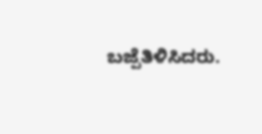ಬಜ್ಪೆತಿಳಿಸಿದರು.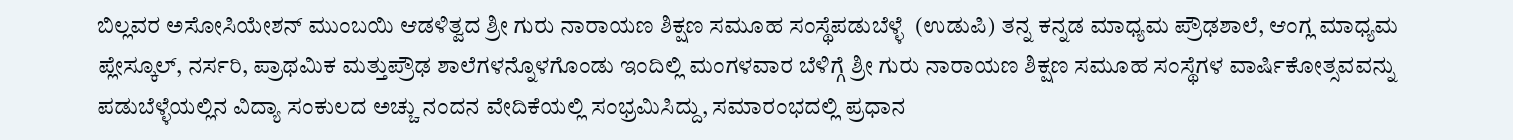ಬಿಲ್ಲವರ ಅಸೋಸಿಯೇಶನ್ ಮುಂಬಯಿ ಆಡಳಿತ್ವದ ಶ್ರೀ ಗುರು ನಾರಾಯಣ ಶಿಕ್ಷಣ ಸಮೂಹ ಸಂಸ್ಥೆಪಡುಬೆಳ್ಳೆ  (ಉಡುಪಿ) ತನ್ನ ಕನ್ನಡ ಮಾಧ್ಯಮ ಪ್ರೌಢಶಾಲೆ, ಆಂಗ್ಲ ಮಾಧ್ಯಮ ಪ್ಲೇಸ್ಕೂಲ್, ನರ್ಸರಿ, ಪ್ರಾಥಮಿಕ ಮತ್ತುಪ್ರೌಢ ಶಾಲೆಗಳನ್ನೊಳಗೊಂಡು ಇಂದಿಲ್ಲಿ ಮಂಗಳವಾರ ಬೆಳಿಗ್ಗೆ ಶ್ರೀ ಗುರು ನಾರಾಯಣ ಶಿಕ್ಷಣ ಸಮೂಹ ಸಂಸ್ಥೆಗಳ ವಾರ್ಷಿಕೋತ್ಸವವನ್ನು ಪಡುಬೆಳ್ಳೆಯಲ್ಲಿನ ವಿದ್ಯಾ ಸಂಕುಲದ ಅಚ್ಚು ನಂದನ ವೇದಿಕೆಯಲ್ಲಿ ಸಂಭ್ರಮಿಸಿದ್ದು, ಸಮಾರಂಭದಲ್ಲಿ ಪ್ರಧಾನ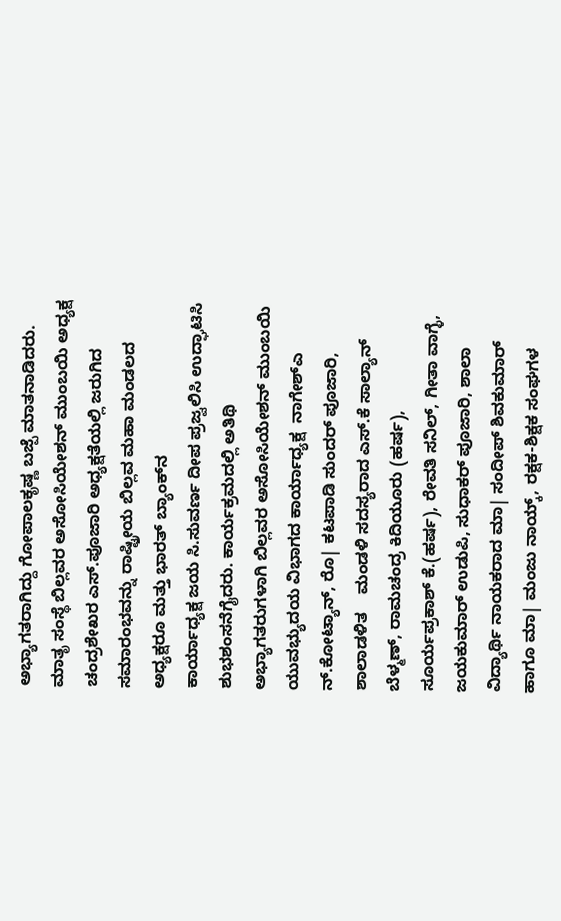ಅಭ್ಯಾಗತರಾಗಿದ್ದು ಗೋಪಾಲಕೃಷ್ಣ ಬಜ್ಪೆ ಮಾತನಾಡಿದರು. ಮಾತೃ ಸಂಸ್ಥೆ ಬಿಲ್ಲವರ ಅಸೋಸಿಯೇಶನ್ ಮುಂಬಯಿ ಅಧ್ಯಕ್ಷ ಚಂದ್ರಶೇಖರ ಎಸ್.ಪೂಜಾರಿ ಅಧ್ಯಕ್ಷತೆಯಲ್ಲಿ ಜರುಗಿದ ಸಮಾರಂಭವನ್ನು ರಾಷ್ಟ್ರೀಯ ಬಿಲ್ಲವ ಮಹಾ ಮಂಡಲದ ಅಧ್ಯಕ್ಷರೂ ಮತ್ತು ಭಾರತ್ ಬ್ಯಾಂಕ್‍ನ
ಕಾರ್ಯಾಧ್ಯಕ್ಷ ಜಯ ಸಿ.ಸುವರ್ಣ ದೀಪ ಪ್ರಜ್ವಲಿಸಿ ಉದ್ಘಾಟಿಸಿ ಶುಭಶಂಸನೆಗೈದರು. ಕಾರ್ಯಕ್ರಮದಲ್ಲಿ ಅತಿಥಿ ಅಭ್ಯಾಗತರುಗಳಾಗಿ ಬಿಲ್ಲವರ ಅಸೋಸಿಯೇಶನ್ ಮುಂಬಯಿ ಯುವಭ್ಯುದಯ ವಿಭಾಗದ ಕಾರ್ಯಾಧ್ಯಕ್ಷ  ನಾಗೇಶ್ಎ   ನ್.ಕೋಟ್ಯಾನ್, ರೊ| ಕಟಪಾಡಿ ಸುಂದರ್ ಪೂಜಾರಿ, ಶಾಲಾಡಳಿತ    ಮಂಡಳಿ ಸದಸ್ಯರಾದ ಎಸ್.ಕೆ ಸಾಲ್ಯಾನ್ ಬೆಳ್ಮಣ್, ರಾಮಚಂದ್ರ ಕಿದಿಯೂರು (ಹರ್ಷ), ಸೂರ್ಯಪ್ರಕಾಶ್ ಕೆ.(ಹರ್ಷ), ರೇವತಿ ಸನಿಲ್, ಗೀತಾ ವಾಗ್ಳೆ, ಜಯಕುಮಾರ್ ಉಡುಪಿ, ಸುಧಾಕರ್ ಪೂಜಾರಿ, ಶಾಲಾ ವಿದ್ಯಾರ್ಥಿ ನಾಯಕರಾದ ಮಾ| ಸಂದೀಪ್ ಶಿವಕುಮಾರ್ ಹಾಗೂ ಮಾ| ಮಂಜು ನಾಯ್ಕ್, ರಕ್ಷಕ-ಶಿಕ್ಷಕ ಸಂಘಗಳ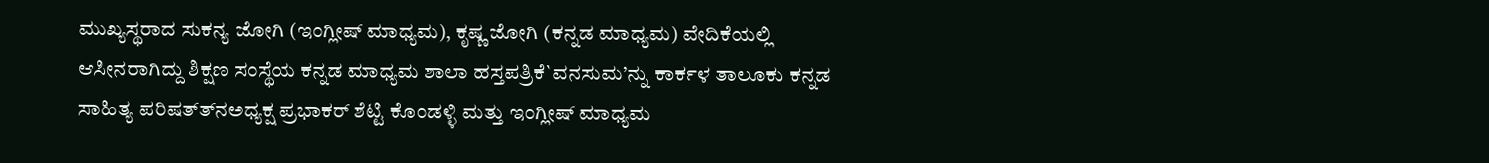ಮುಖ್ಯಸ್ಥರಾದ ಸುಕನ್ಯ ಜೋಗಿ (ಇಂಗ್ಲೀಷ್ ಮಾಧ್ಯಮ), ಕೃಷ್ಣ ಜೋಗಿ (ಕನ್ನಡ ಮಾಧ್ಯಮ) ವೇದಿಕೆಯಲ್ಲಿ ಆಸೀನರಾಗಿದ್ದು ಶಿಕ್ಷಣ ಸಂಸ್ಥೆಯ ಕನ್ನಡ ಮಾಧ್ಯಮ ಶಾಲಾ ಹಸ್ತಪತ್ರಿಕೆ`ವನಸುಮ’ನ್ನು ಕಾರ್ಕಳ ತಾಲೂಕು ಕನ್ನಡ ಸಾಹಿತ್ಯ ಪರಿಷತ್ತ್‍ನಅಧ್ಯಕ್ಷ ಪ್ರಭಾಕರ್ ಶೆಟ್ಟಿ ಕೊಂಡಳ್ಳಿ ಮತ್ತು ಇಂಗ್ಲೀಷ್ ಮಾಧ್ಯಮ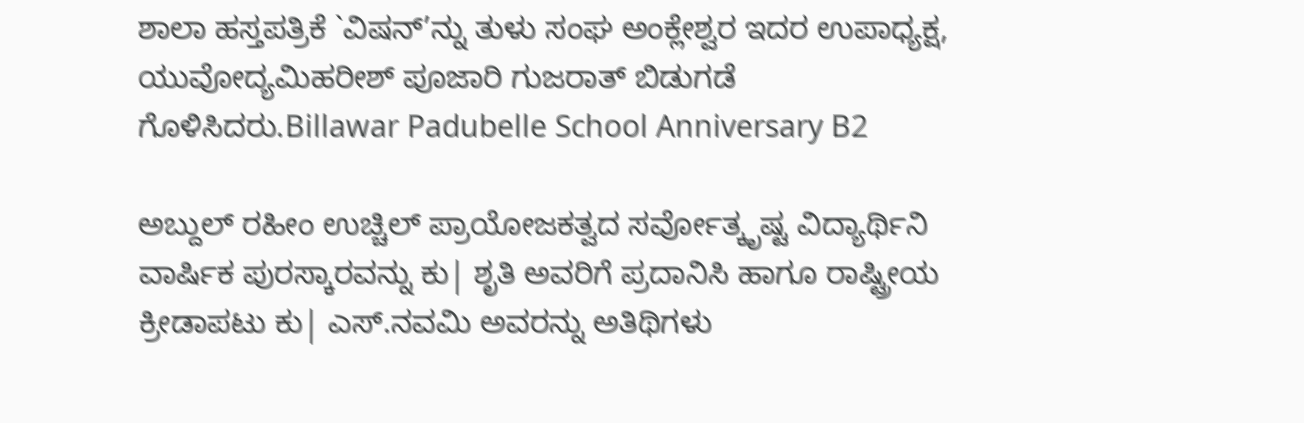ಶಾಲಾ ಹಸ್ತಪತ್ರಿಕೆ `ವಿಷನ್’ನ್ನು ತುಳು ಸಂಘ ಅಂಕ್ಲೇಶ್ವರ ಇದರ ಉಪಾಧ್ಯಕ್ಷ, ಯುವೋದ್ಯಮಿಹರೀಶ್ ಪೂಜಾರಿ ಗುಜರಾತ್ ಬಿಡುಗಡೆ ಗೊಳಿಸಿದರು.Billawar Padubelle School Anniversary B2

ಅಬ್ದುಲ್ ರಹೀಂ ಉಚ್ಚಿಲ್ ಪ್ರಾಯೋಜಕತ್ವದ ಸರ್ವೋತ್ಕೃಷ್ಟ ವಿದ್ಯಾರ್ಥಿನಿ  ವಾರ್ಷಿಕ ಪುರಸ್ಕಾರವನ್ನು ಕು| ಶೃತಿ ಅವರಿಗೆ ಪ್ರದಾನಿಸಿ ಹಾಗೂ ರಾಷ್ಟ್ರೀಯ ಕ್ರೀಡಾಪಟು ಕು| ಎಸ್.ನವಮಿ ಅವರನ್ನು ಅತಿಥಿಗಳು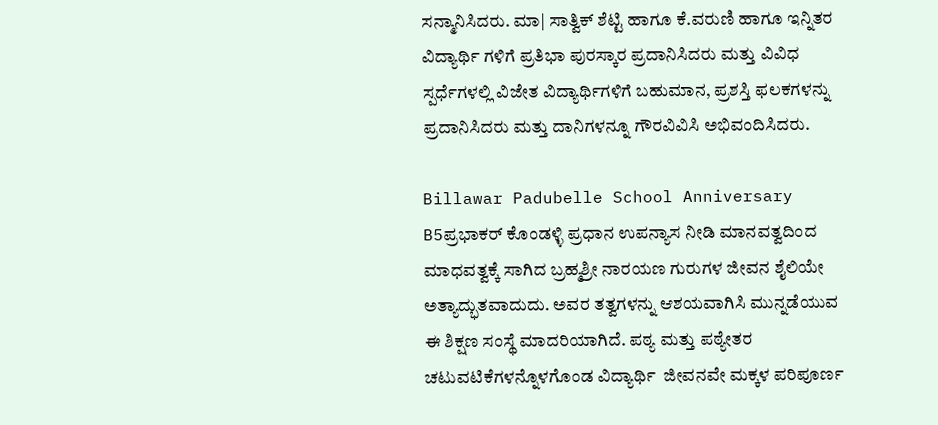ಸನ್ಮಾನಿಸಿದರು. ಮಾ| ಸಾತ್ವಿಕ್ ಶೆಟ್ಟಿ ಹಾಗೂ ಕೆ.ವರುಣಿ ಹಾಗೂ ಇನ್ನಿತರ ವಿದ್ಯಾರ್ಥಿ ಗಳಿಗೆ ಪ್ರತಿಭಾ ಪುರಸ್ಕಾರ ಪ್ರದಾನಿಸಿದರು ಮತ್ತು ವಿವಿಧ ಸ್ಪರ್ಧೆಗಳಲ್ಲಿ ವಿಜೇತ ವಿದ್ಯಾರ್ಥಿಗಳಿಗೆ ಬಹುಮಾನ, ಪ್ರಶಸ್ತಿ ಫಲಕಗಳನ್ನು ಪ್ರದಾನಿಸಿದರು ಮತ್ತು ದಾನಿಗಳನ್ನೂ ಗೌರವಿವಿಸಿ ಅಭಿವಂದಿಸಿದರು.

Billawar Padubelle School Anniversary B5ಪ್ರಭಾಕರ್ ಕೊಂಡಳ್ಳಿ ಪ್ರಧಾನ ಉಪನ್ಯಾಸ ನೀಡಿ ಮಾನವತ್ವದಿಂದ ಮಾಧವತ್ವಕ್ಕೆ ಸಾಗಿದ ಬ್ರಹ್ಮಶ್ರೀ ನಾರಯಣ ಗುರುಗಳ ಜೀವನ ಶೈಲಿಯೇ ಅತ್ಯಾದ್ಭುತವಾದುದು. ಅವರ ತತ್ವಗಳನ್ನು ಆಶಯವಾಗಿಸಿ ಮುನ್ನಡೆಯುವ ಈ ಶಿಕ್ಷಣ ಸಂಸ್ಥೆ ಮಾದರಿಯಾಗಿದೆ. ಪಠ್ಯ ಮತ್ತು ಪಠ್ಯೇತರ ಚಟುವಟಿಕೆಗಳನ್ನೊಳಗೊಂಡ ವಿದ್ಯಾರ್ಥಿ  ಜೀವನವೇ ಮಕ್ಕಳ ಪರಿಪೂರ್ಣ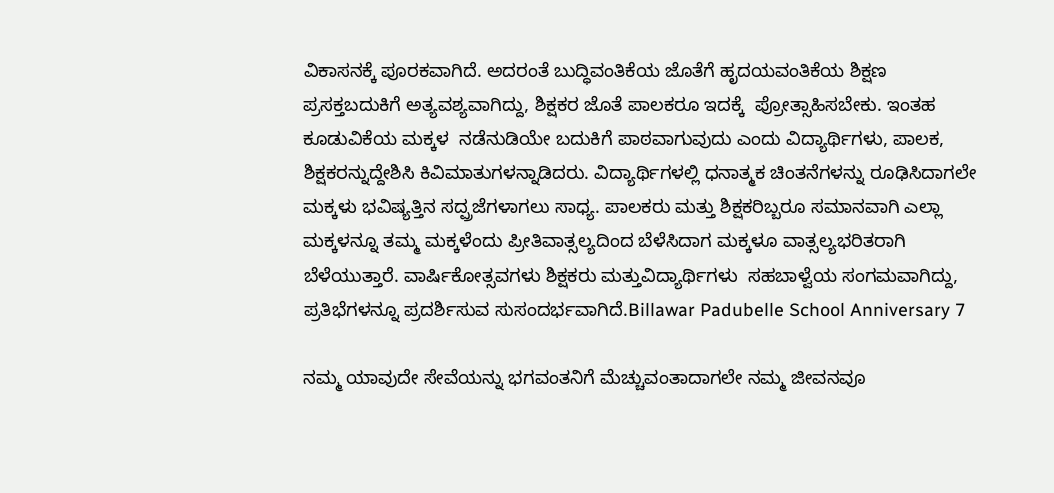ವಿಕಾಸನಕ್ಕೆ ಪೂರಕವಾಗಿದೆ. ಅದರಂತೆ ಬುದ್ಧಿವಂತಿಕೆಯ ಜೊತೆಗೆ ಹೃದಯವಂತಿಕೆಯ ಶಿಕ್ಷಣ ಪ್ರಸಕ್ತಬದುಕಿಗೆ ಅತ್ಯವಶ್ಯವಾಗಿದ್ದು, ಶಿಕ್ಷಕರ ಜೊತೆ ಪಾಲಕರೂ ಇದಕ್ಕೆ  ಪ್ರೋತ್ಸಾಹಿಸಬೇಕು. ಇಂತಹ ಕೂಡುವಿಕೆಯ ಮಕ್ಕಳ  ನಡೆನುಡಿಯೇ ಬದುಕಿಗೆ ಪಾಠವಾಗುವುದು ಎಂದು ವಿದ್ಯಾರ್ಥಿಗಳು, ಪಾಲಕ, ಶಿಕ್ಷಕರನ್ನುದ್ದೇಶಿಸಿ ಕಿವಿಮಾತುಗಳನ್ನಾಡಿದರು. ವಿದ್ಯಾರ್ಥಿಗಳಲ್ಲಿ ಧನಾತ್ಮಕ ಚಿಂತನೆಗಳನ್ನು ರೂಢಿಸಿದಾಗಲೇ ಮಕ್ಕಳು ಭವಿಷ್ಯತ್ತಿನ ಸದ್ಪ್ರಜೆಗಳಾಗಲು ಸಾಧ್ಯ. ಪಾಲಕರು ಮತ್ತು ಶಿಕ್ಷಕರಿಬ್ಬರೂ ಸಮಾನವಾಗಿ ಎಲ್ಲಾ ಮಕ್ಕಳನ್ನೂ ತಮ್ಮ ಮಕ್ಕಳೆಂದು ಪ್ರೀತಿವಾತ್ಸಲ್ಯದಿಂದ ಬೆಳೆಸಿದಾಗ ಮಕ್ಕಳೂ ವಾತ್ಸಲ್ಯಭರಿತರಾಗಿ ಬೆಳೆಯುತ್ತಾರೆ. ವಾರ್ಷಿಕೋತ್ಸವಗಳು ಶಿಕ್ಷಕರು ಮತ್ತುವಿದ್ಯಾರ್ಥಿಗಳು  ಸಹಬಾಳ್ವೆಯ ಸಂಗಮವಾಗಿದ್ದು,  ಪ್ರತಿಭೆಗಳನ್ನೂ ಪ್ರದರ್ಶಿಸುವ ಸುಸಂದರ್ಭವಾಗಿದೆ.Billawar Padubelle School Anniversary 7

ನಮ್ಮ ಯಾವುದೇ ಸೇವೆಯನ್ನು ಭಗವಂತನಿಗೆ ಮೆಚ್ಚುವಂತಾದಾಗಲೇ ನಮ್ಮ ಜೀವನವೂ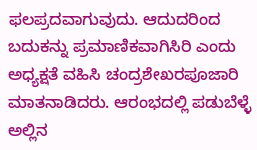ಫಲಪ್ರದವಾಗುವುದು. ಆದುದರಿಂದ ಬದುಕನ್ನು ಪ್ರಮಾಣಿಕವಾಗಿಸಿರಿ ಎಂದು ಅಧ್ಯಕ್ಷತೆ ವಹಿಸಿ ಚಂದ್ರಶೇಖರಪೂಜಾರಿ ಮಾತನಾಡಿದರು. ಆರಂಭದಲ್ಲಿ ಪಡುಬೆಳ್ಳೆ ಅಲ್ಲಿನ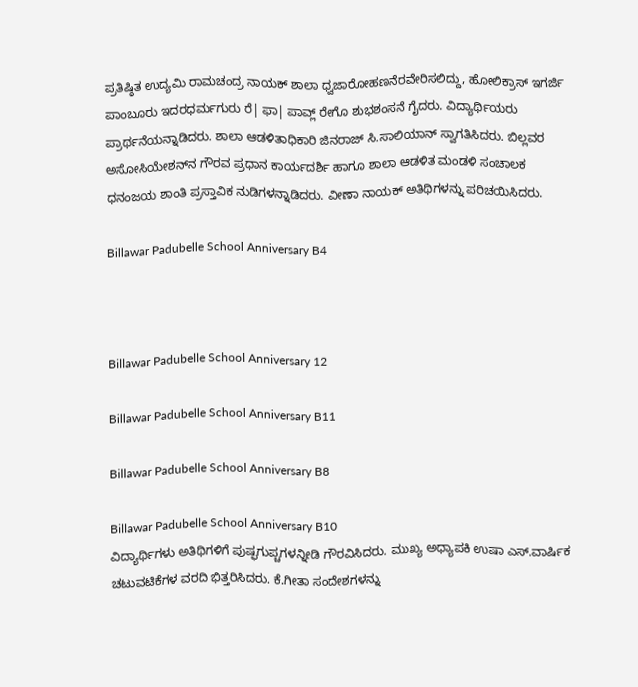ಪ್ರತಿಷ್ಠಿತ ಉದ್ಯಮಿ ರಾಮಚಂದ್ರ ನಾಯಕ್ ಶಾಲಾ ಧ್ವಜಾರೋಹಣನೆರವೇರಿಸಲಿದ್ದು, ಹೋಲಿಕ್ರಾಸ್ ಇಗರ್ಜಿ ಪಾಂಬೂರು ಇದರಧರ್ಮಗುರು ರೆ| ಫಾ| ಪಾವ್ಲ್ ರೇಗೊ ಶುಭಶಂಸನೆ ಗೈದರು. ವಿದ್ಯಾರ್ಥಿಯರು ಪ್ರಾರ್ಥನೆಯನ್ನಾಡಿದರು. ಶಾಲಾ ಆಡಳಿತಾಧಿಕಾರಿ ಜಿನರಾಜ್ ಸಿ.ಸಾಲಿಯಾನ್ ಸ್ವಾಗತಿಸಿದರು. ಬಿಲ್ಲವರ ಅಸೋಸಿಯೇಶನ್‍ನ ಗೌರವ ಪ್ರಧಾನ ಕಾರ್ಯದರ್ಶಿ ಹಾಗೂ ಶಾಲಾ ಆಡಳಿತ ಮಂಡಳಿ ಸಂಚಾಲಕ ಧನಂಜಯ ಶಾಂತಿ ಪ್ರಸ್ತಾವಿಕ ನುಡಿಗಳನ್ನಾಡಿದರು. ವೀಣಾ ನಾಯಕ್ ಅತಿಥಿಗಳನ್ನು ಪರಿಚಯಿಸಿದರು.

Billawar Padubelle School Anniversary B4



Billawar Padubelle School Anniversary 12

Billawar Padubelle School Anniversary B11

Billawar Padubelle School Anniversary B8

Billawar Padubelle School Anniversary B10
ವಿದ್ಯಾರ್ಥಿಗಳು ಅತಿಥಿಗಳಿಗೆ ಪುಷ್ಫಗುಪ್ಚಗಳನ್ನೀಡಿ ಗೌರವಿಸಿದರು. ಮುಖ್ಯ ಅಧ್ಯಾಪಕಿ ಉಷಾ ಎಸ್.ವಾರ್ಷಿಕ ಚಟುವಟಿಕೆಗಳ ವರದಿ ಭಿತ್ತರಿಸಿದರು. ಕೆ.ಗೀತಾ ಸಂದೇಶಗಳನ್ನು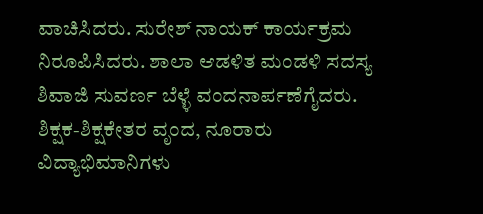ವಾಚಿಸಿದರು. ಸುರೇಶ್ ನಾಯಕ್ ಕಾರ್ಯಕ್ರಮ
ನಿರೂಪಿಸಿದರು. ಶಾಲಾ ಆಡಳಿತ ಮಂಡಳಿ ಸದಸ್ಯ ಶಿವಾಜಿ ಸುವರ್ಣ ಬೆಳ್ಳೆ ವಂದನಾರ್ಪಣೆಗೈದರು. ಶಿಕ್ಷಕ-ಶಿಕ್ಷಕೇತರ ವೃಂದ, ನೂರಾರು ವಿದ್ಯಾಭಿಮಾನಿಗಳು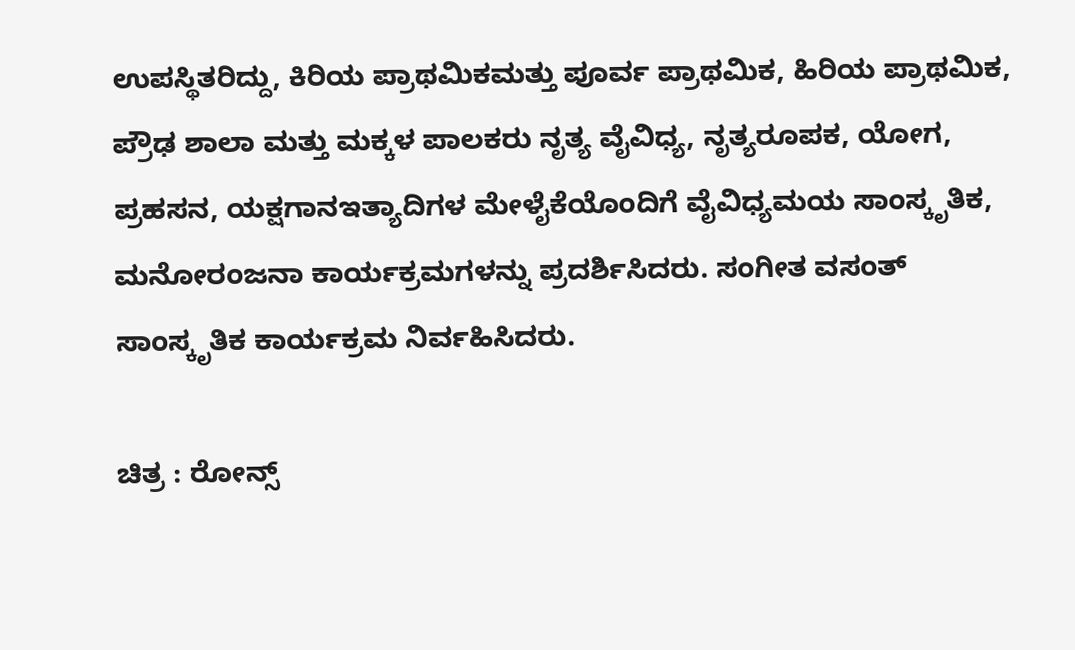ಉಪಸ್ಥಿತರಿದ್ದು, ಕಿರಿಯ ಪ್ರಾಥಮಿಕಮತ್ತು ಪೂರ್ವ ಪ್ರಾಥಮಿಕ, ಹಿರಿಯ ಪ್ರಾಥಮಿಕ, ಪ್ರೌಢ ಶಾಲಾ ಮತ್ತು ಮಕ್ಕಳ ಪಾಲಕರು ನೃತ್ಯ ವೈವಿಧ್ಯ, ನೃತ್ಯರೂಪಕ, ಯೋಗ, ಪ್ರಹಸನ, ಯಕ್ಷಗಾನಇತ್ಯಾದಿಗಳ ಮೇಳೈಕೆಯೊಂದಿಗೆ ವೈವಿಧ್ಯಮಯ ಸಾಂಸ್ಕೃತಿಕ,
ಮನೋರಂಜನಾ ಕಾರ್ಯಕ್ರಮಗಳನ್ನು ಪ್ರದರ್ಶಿಸಿದರು. ಸಂಗೀತ ವಸಂತ್ ಸಾಂಸ್ಕೃತಿಕ ಕಾರ್ಯಕ್ರಮ ನಿರ್ವಹಿಸಿದರು.

ಚಿತ್ರ : ರೋನ್ಸ್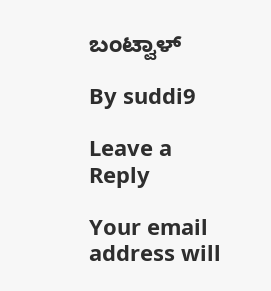ಬಂಟ್ವಾಳ್

By suddi9

Leave a Reply

Your email address will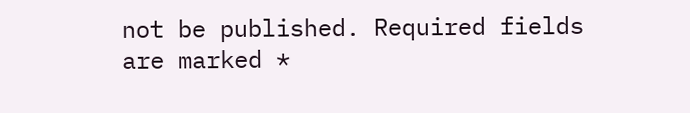not be published. Required fields are marked *